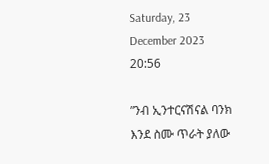Saturday, 23 December 2023 20:56

”ንብ ኢንተርናሽናል ባንክ እንደ ስሙ ጥራት ያለው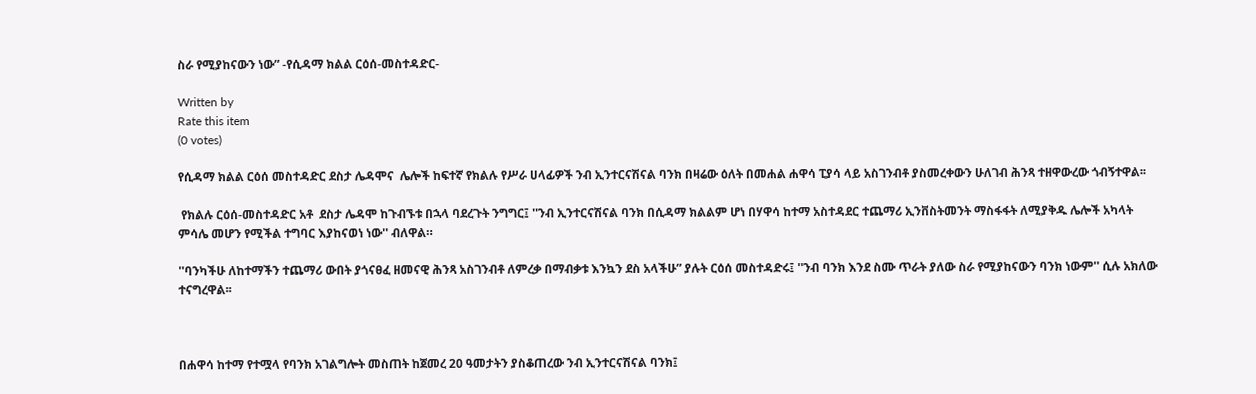ስራ የሚያከናውን ነው” -የሲዳማ ክልል ርዕሰ-መስተዳድር-

Written by
Rate this item
(0 votes)

የሲዳማ ክልል ርዕሰ መስተዳድር ደስታ ሌዳሞና  ሌሎች ከፍተኛ የክልሉ የሥራ ሀላፊዎች ንብ ኢንተርናሽናል ባንክ በዛሬው ዕለት በመሐል ሐዋሳ ፒያሳ ላይ አስገንብቶ ያስመረቀውን ሁለገብ ሕንጻ ተዘዋውረው ጎብኝተዋል፡፡

 የክልሉ ርዕሰ-መስተዳድር አቶ  ደስታ ሌዳሞ ከጉብኙቱ በኋላ ባደረጉት ንግግር፤ ''ንብ ኢንተርናሽናል ባንክ በሲዳማ ክልልም ሆነ በሃዋሳ ከተማ አስተዳደር ተጨማሪ ኢንቨስትመንት ማስፋፋት ለሚያቅዱ ሌሎች አካላት ምሳሌ መሆን የሚችል ተግባር እያከናወነ ነው'' ብለዋል።

''ባንካችሁ ለከተማችን ተጨማሪ ውበት ያጎናፀፈ ዘመናዊ ሕንጻ አስገንብቶ ለምረቃ በማብቃቱ እንኳን ደስ አላችሁ” ያሉት ርዕሰ መስተዳድሩ፤ ''ንብ ባንክ እንደ ስሙ ጥራት ያለው ስራ የሚያከናውን ባንክ ነውም'' ሲሉ አክለው ተናግረዋል፡፡



በሐዋሳ ከተማ የተሟላ የባንክ አገልግሎት መስጠት ከጀመረ 20 ዓመታትን ያስቆጠረው ንብ ኢንተርናሽናል ባንክ፤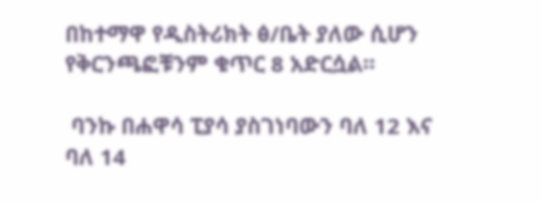በከተማዋ የዲስትሪክት ፅ/ቤት ያለው ሲሆን  የቅርንጫፎቹንም ቁጥር 8 አድርሷል።

 ባንኩ በሐዋሳ ፒያሳ ያስገነባውን ባለ 12 እና ባለ 14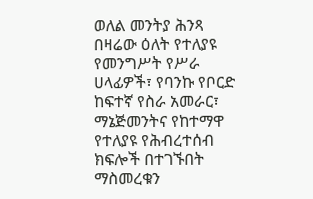ወለል መንትያ ሕንጻ በዛሬው ዕለት የተለያዩ የመንግሥት የሥራ ሀላፊዎች፣ የባንኩ የቦርድ ከፍተኛ የስራ አመራር፣ ማኔጅመንትና የከተማዋ የተለያዩ የሕብረተሰብ ክፍሎች በተገኙበት ማስመረቁን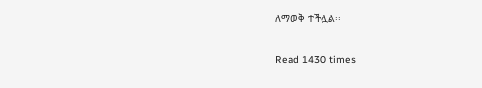ለማወቅ ተችሏል፡፡

Read 1430 times